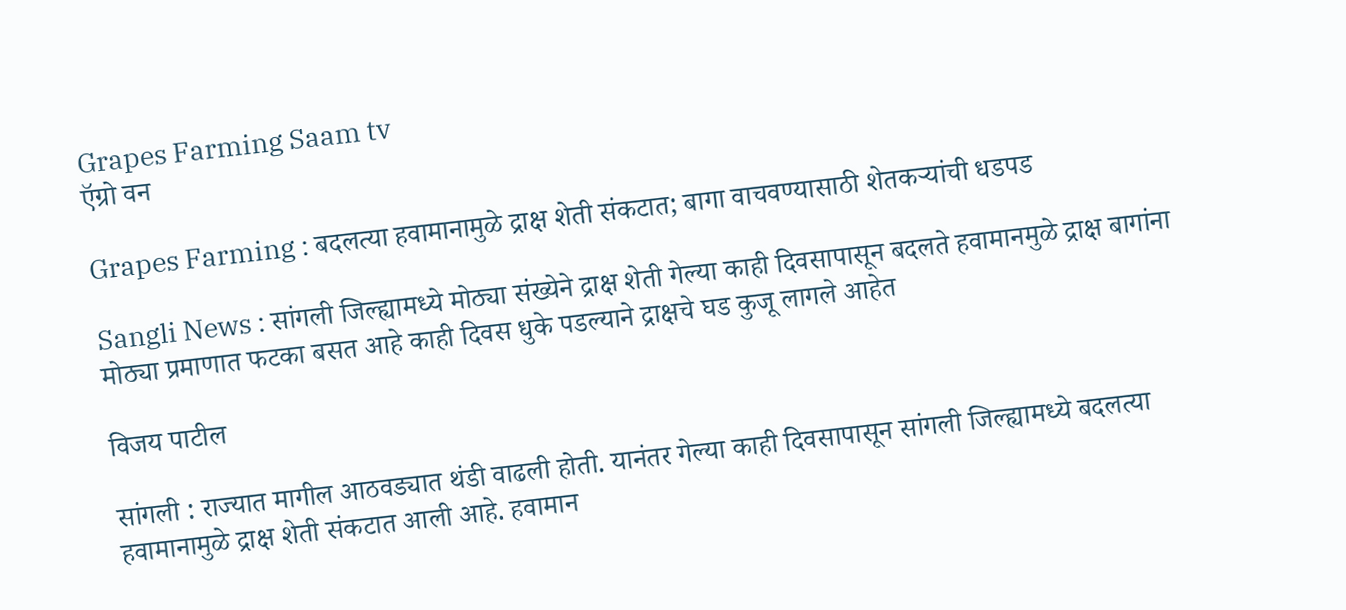Grapes Farming Saam tv
ऍग्रो वन

Grapes Farming : बदलत्या हवामानामुळे द्राक्ष शेती संकटात; बागा वाचवण्यासाठी शेतकऱ्यांची धडपड

Sangli News : सांगली जिल्ह्यामध्ये मोठ्या संख्येने द्राक्ष शेती गेल्या काही दिवसापासून बदलते हवामानमुळे द्राक्ष बागांना मोठ्या प्रमाणात फटका बसत आहे काही दिवस धुके पडल्याने द्राक्षचे घड कुजू लागले आहेत

विजय पाटील

सांगली : राज्यात मागील आठवड्यात थंडी वाढली होती. यानंतर गेल्या काही दिवसापासून सांगली जिल्ह्यामध्ये बदलत्या हवामानामुळे द्राक्ष शेती संकटात आली आहे. हवामान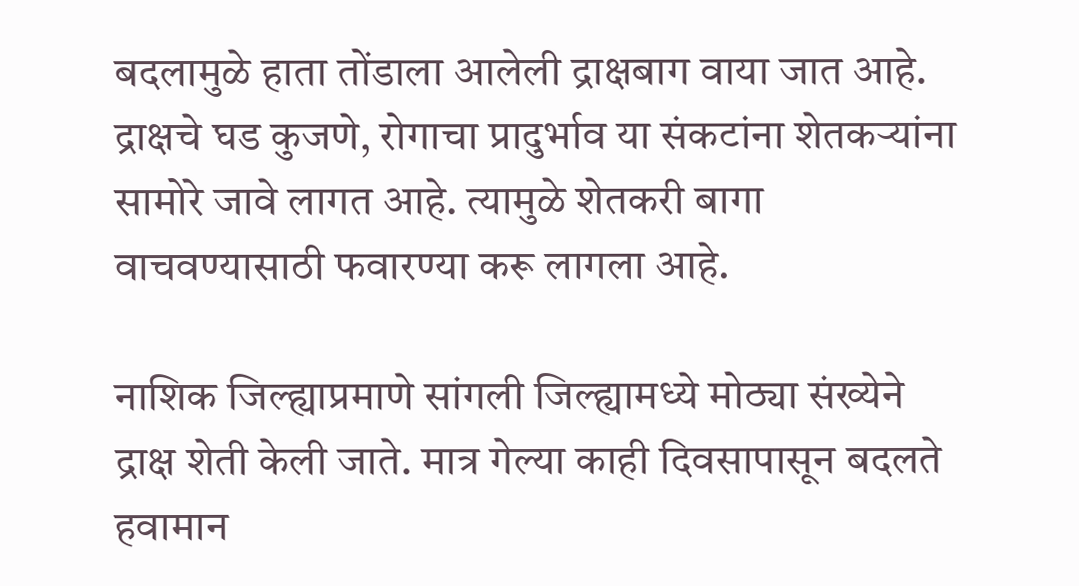बदलामुळे हाता तोंडाला आलेली द्राक्षबाग वाया जात आहे. द्राक्षचे घड कुजणे, रोगाचा प्रादुर्भाव या संकटांना शेतकऱ्यांना सामोरे जावे लागत आहे. त्यामुळे शेतकरी बागा वाचवण्यासाठी फवारण्या करू लागला आहे.

नाशिक जिल्ह्याप्रमाणे सांगली जिल्ह्यामध्ये मोठ्या संख्येने द्राक्ष शेती केली जाते. मात्र गेल्या काही दिवसापासून बदलते हवामान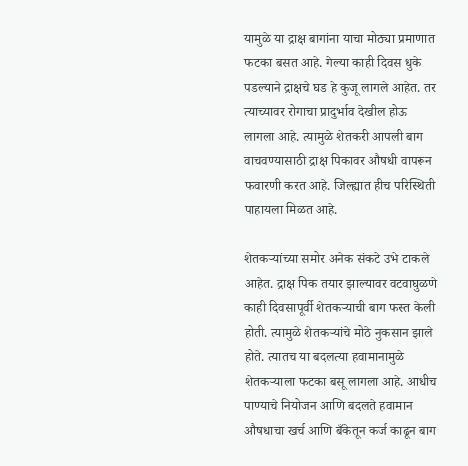यामुळे या द्राक्ष बागांना याचा मोठ्या प्रमाणात फटका बसत आहे. गेल्या काही दिवस धुके पडल्याने द्राक्षचे घड हे कुजू लागले आहेत. तर त्याच्यावर रोगाचा प्रादुर्भाव देखील होऊ लागला आहे. त्यामुळे शेतकरी आपली बाग वाचवण्यासाठी द्राक्ष पिकावर औषधी वापरून फवारणी करत आहे. जिल्ह्यात हीच परिस्थिती पाहायला मिळत आहे.

शेतकऱ्यांच्या समोर अनेक संकटे उभे टाकले आहेत. द्राक्ष पिक तयार झाल्यावर वटवाघुळणे काही दिवसापूर्वी शेतकऱ्याची बाग फस्त केली होती. त्यामुळे शेतकऱ्यांचे मोठे नुकसान झाले होते. त्यातच या बदलत्या हवामानामुळे शेतकऱ्याला फटका बसू लागला आहे. आधीच पाण्याचे नियोजन आणि बदलते हवामान औषधाचा खर्च आणि बँकेतून कर्ज काढून बाग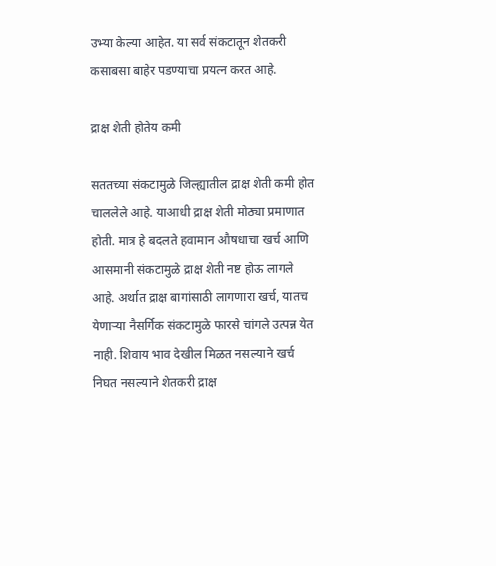उभ्या केल्या आहेत. या सर्व संकटातून शेतकरी कसाबसा बाहेर पडण्याचा प्रयत्न करत आहे.

द्राक्ष शेती होतेय कमी

सततच्या संकटामुळे जिल्ह्यातील द्राक्ष शेती कमी होत चाललेले आहे. याआधी द्राक्ष शेती मोठ्या प्रमाणात होती. मात्र हे बदलते हवामान औषधाचा खर्च आणि आसमानी संकटामुळे द्राक्ष शेती नष्ट होऊ लागले आहे. अर्थात द्राक्ष बागांसाठी लागणारा खर्च, यातच येणाऱ्या नैसर्गिक संकटामुळे फारसे चांगले उत्पन्न येत नाही. शिवाय भाव देखील मिळत नसल्याने खर्च निघत नसल्याने शेतकरी द्राक्ष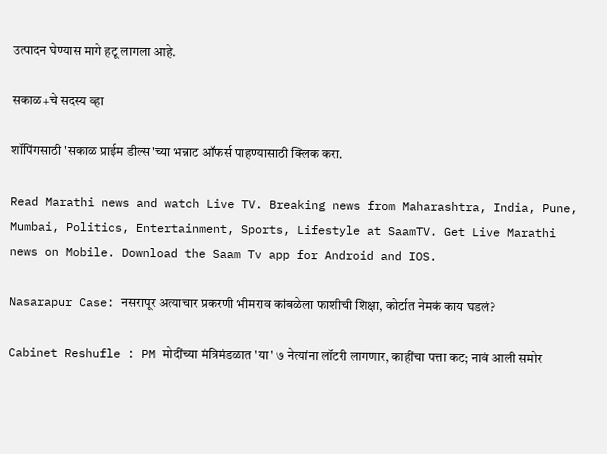उत्पादन घेण्यास मागे हटू लागला आहे.

सकाळ+चे सदस्य व्हा

शॉपिंगसाठी 'सकाळ प्राईम डील्स'च्या भन्नाट ऑफर्स पाहण्यासाठी क्लिक करा.

Read Marathi news and watch Live TV. Breaking news from Maharashtra, India, Pune, Mumbai, Politics, Entertainment, Sports, Lifestyle at SaamTV. Get Live Marathi news on Mobile. Download the Saam Tv app for Android and IOS.

Nasarapur Case: नसरापूर अत्याचार प्रकरणी भीमराव कांबळेला फाशीची शिक्षा, कोर्टात नेमकं काय घडलं?

Cabinet Reshufle : PM मोदींच्या मंत्रिमंडळात 'या' ७ नेत्यांना लॉटरी लागणार, काहींचा पत्ता कट; नावं आली समोर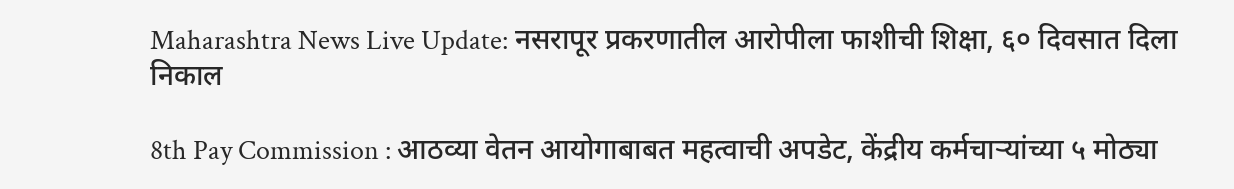Maharashtra News Live Update: नसरापूर प्रकरणातील आरोपीला फाशीची शिक्षा, ६० दिवसात दिला निकाल

8th Pay Commission : आठव्या वेतन आयोगाबाबत महत्वाची अपडेट, केंद्रीय कर्मचाऱ्यांच्या ५ मोठ्या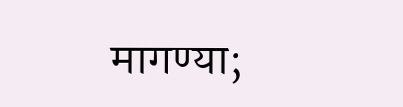मागण्या;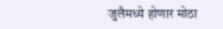जुलैमध्ये होणार मोठा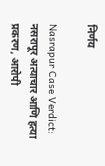निर्णय

Nasrapur Case Verdict: नसरापूर अत्याचार आणि हत्या प्रकरण, आरोपी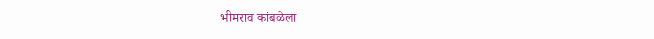भीमराव कांबळेला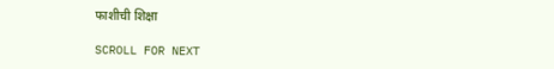फाशीची शिक्षा

SCROLL FOR NEXT